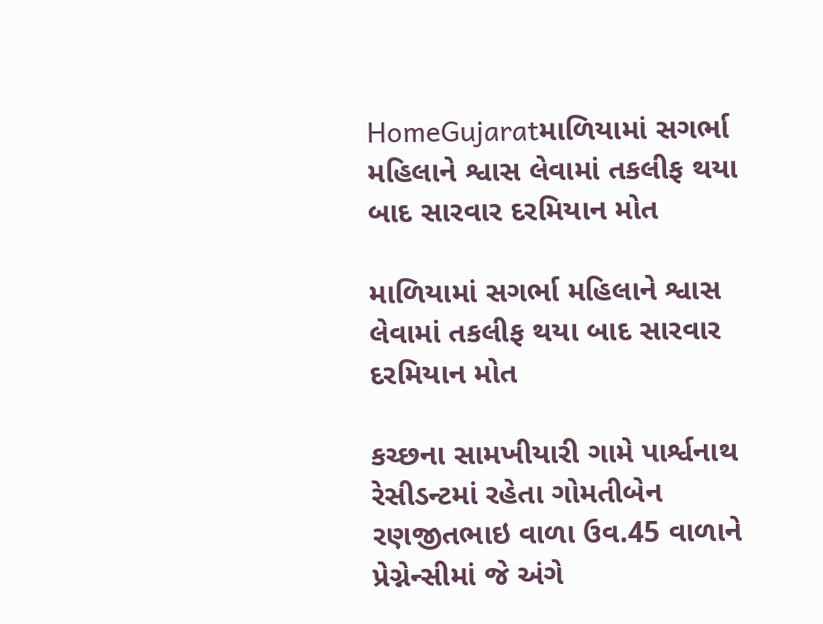HomeGujaratમાળિયામાં સગર્ભા મહિલાને શ્વાસ લેવામાં તકલીફ થયા બાદ સારવાર દરમિયાન મોત

માળિયામાં સગર્ભા મહિલાને શ્વાસ લેવામાં તકલીફ થયા બાદ સારવાર દરમિયાન મોત

કચ્છના સામખીયારી ગામે પાર્શ્વનાથ રેસીડન્ટમાં રહેતા ગોમતીબેન રણજીતભાઇ વાળા ઉવ.45 વાળાને પ્રેગ્નેન્સીમાં જે અંગે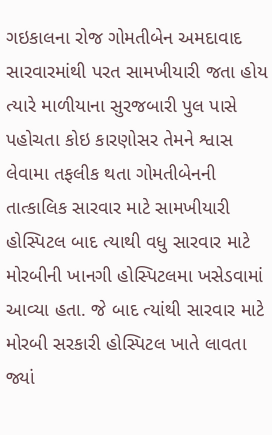ગઇકાલના રોજ ગોમતીબેન અમદાવાદ સારવારમાંથી પરત સામખીયારી જતા હોય ત્યારે માળીયાના સુરજબારી પુલ પાસે પહોચતા કોઇ કારણોસર તેમને શ્વાસ લેવામા તફલીક થતા ગોમતીબેનની તાત્કાલિક સારવાર માટે સામખીયારી હોસ્પિટલ બાદ ત્યાથી વધુ સારવાર માટે મોરબીની ખાનગી હોસ્પિટલમા ખસેડવામાં આવ્યા હતા. જે બાદ ત્યાંથી સારવાર માટે મોરબી સરકારી હોસ્પિટલ ખાતે લાવતા જ્યાં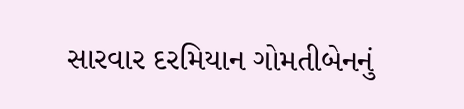સારવાર દરમિયાન ગોમતીબેનનું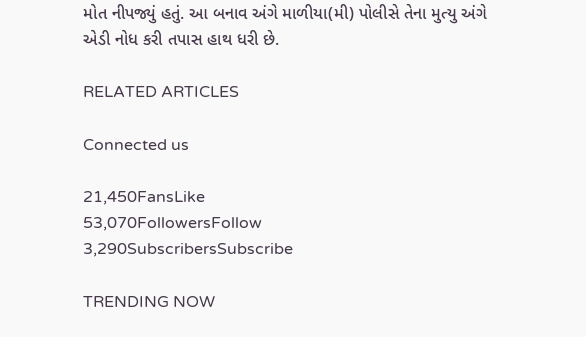મોત નીપજ્યું હતું. આ બનાવ અંગે માળીયા(મી) પોલીસે તેના મુત્યુ અંગે એડી નોધ કરી તપાસ હાથ ધરી છે.

RELATED ARTICLES

Connected us

21,450FansLike
53,070FollowersFollow
3,290SubscribersSubscribe

TRENDING NOW